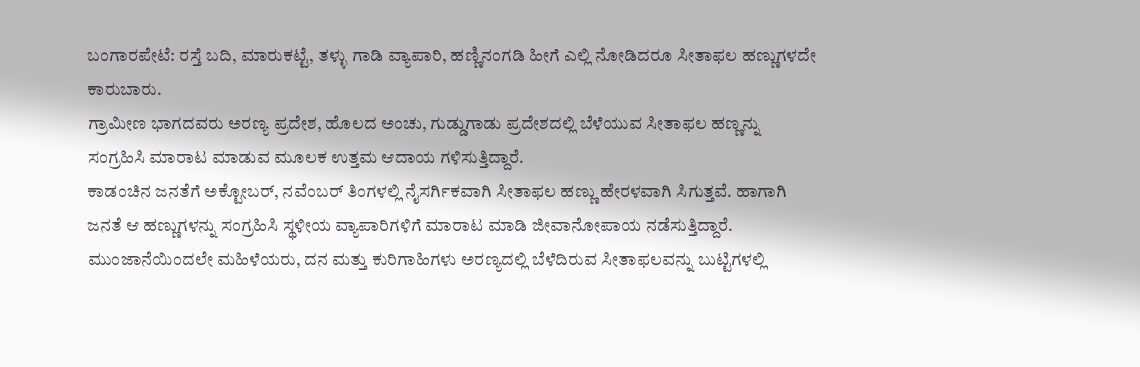ಬಂಗಾರಪೇಟೆ: ರಸ್ತೆ ಬದಿ, ಮಾರುಕಟ್ಟೆ, ತಳ್ಳು ಗಾಡಿ ವ್ಯಾಪಾರಿ, ಹಣ್ಣಿನಂಗಡಿ ಹೀಗೆ ಎಲ್ಲಿ ನೋಡಿದರೂ ಸೀತಾಫಲ ಹಣ್ಣುಗಳದೇ ಕಾರುಬಾರು.
ಗ್ರಾಮೀಣ ಭಾಗದವರು ಅರಣ್ಯ ಪ್ರದೇಶ, ಹೊಲದ ಅಂಚು, ಗುಡ್ಡುಗಾಡು ಪ್ರದೇಶದಲ್ಲಿ ಬೆಳೆಯುವ ಸೀತಾಫಲ ಹಣ್ಣನ್ನು ಸಂಗ್ರಹಿಸಿ ಮಾರಾಟ ಮಾಡುವ ಮೂಲಕ ಉತ್ತಮ ಆದಾಯ ಗಳಿಸುತ್ತಿದ್ದಾರೆ.
ಕಾಡಂಚಿನ ಜನತೆಗೆ ಅಕ್ಟೋಬರ್, ನವೆಂಬರ್ ತಿಂಗಳಲ್ಲಿ ನೈಸರ್ಗಿಕವಾಗಿ ಸೀತಾಫಲ ಹಣ್ಣು ಹೇರಳವಾಗಿ ಸಿಗುತ್ತವೆ. ಹಾಗಾಗಿ ಜನತೆ ಆ ಹಣ್ಣುಗಳನ್ನು ಸಂಗ್ರಹಿಸಿ ಸ್ಥಳೀಯ ವ್ಯಾಪಾರಿಗಳಿಗೆ ಮಾರಾಟ ಮಾಡಿ ಜೀವಾನೋಪಾಯ ನಡೆಸುತ್ತಿದ್ದಾರೆ.
ಮುಂಜಾನೆಯಿಂದಲೇ ಮಹಿಳೆಯರು, ದನ ಮತ್ತು ಕುರಿಗಾಹಿಗಳು ಅರಣ್ಯದಲ್ಲಿ ಬೆಳೆದಿರುವ ಸೀತಾಫಲವನ್ನು ಬುಟ್ಟಿಗಳಲ್ಲಿ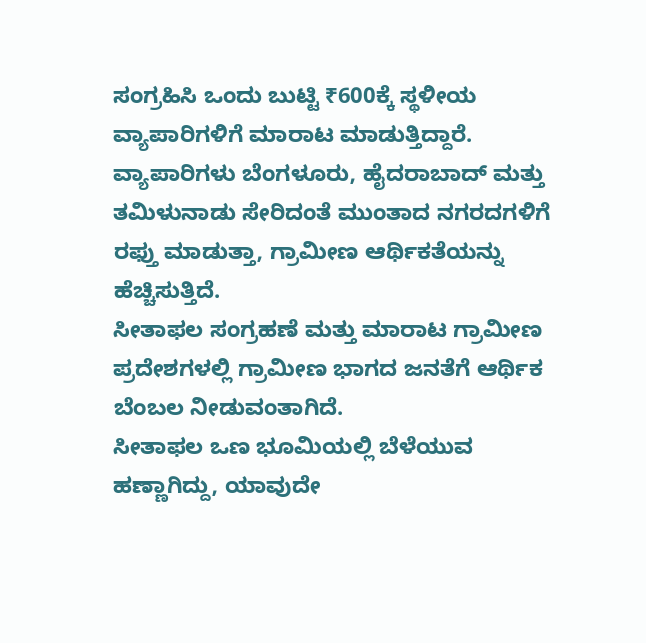ಸಂಗ್ರಹಿಸಿ ಒಂದು ಬುಟ್ಟಿ ₹600ಕ್ಕೆ ಸ್ಥಳೀಯ ವ್ಯಾಪಾರಿಗಳಿಗೆ ಮಾರಾಟ ಮಾಡುತ್ತಿದ್ದಾರೆ. ವ್ಯಾಪಾರಿಗಳು ಬೆಂಗಳೂರು, ಹೈದರಾಬಾದ್ ಮತ್ತು ತಮಿಳುನಾಡು ಸೇರಿದಂತೆ ಮುಂತಾದ ನಗರದಗಳಿಗೆ ರಫ್ತು ಮಾಡುತ್ತಾ, ಗ್ರಾಮೀಣ ಆರ್ಥಿಕತೆಯನ್ನು ಹೆಚ್ಚಿಸುತ್ತಿದೆ.
ಸೀತಾಫಲ ಸಂಗ್ರಹಣೆ ಮತ್ತು ಮಾರಾಟ ಗ್ರಾಮೀಣ ಪ್ರದೇಶಗಳಲ್ಲಿ ಗ್ರಾಮೀಣ ಭಾಗದ ಜನತೆಗೆ ಆರ್ಥಿಕ ಬೆಂಬಲ ನೀಡುವಂತಾಗಿದೆ.
ಸೀತಾಫಲ ಒಣ ಭೂಮಿಯಲ್ಲಿ ಬೆಳೆಯುವ ಹಣ್ಣಾಗಿದ್ದು, ಯಾವುದೇ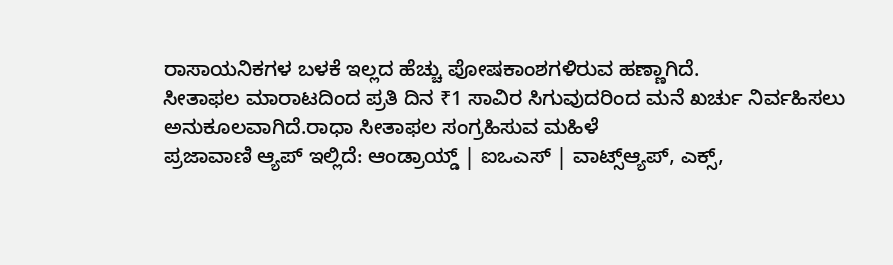ರಾಸಾಯನಿಕಗಳ ಬಳಕೆ ಇಲ್ಲದ ಹೆಚ್ಚು ಪೋಷಕಾಂಶಗಳಿರುವ ಹಣ್ಣಾಗಿದೆ.
ಸೀತಾಫಲ ಮಾರಾಟದಿಂದ ಪ್ರತಿ ದಿನ ₹1 ಸಾವಿರ ಸಿಗುವುದರಿಂದ ಮನೆ ಖರ್ಚು ನಿರ್ವಹಿಸಲು ಅನುಕೂಲವಾಗಿದೆ.ರಾಧಾ ಸೀತಾಫಲ ಸಂಗ್ರಹಿಸುವ ಮಹಿಳೆ
ಪ್ರಜಾವಾಣಿ ಆ್ಯಪ್ ಇಲ್ಲಿದೆ: ಆಂಡ್ರಾಯ್ಡ್ | ಐಒಎಸ್ | ವಾಟ್ಸ್ಆ್ಯಪ್, ಎಕ್ಸ್,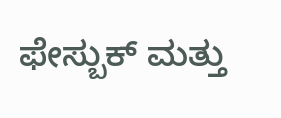ಫೇಸ್ಬುಕ್ ಮತ್ತು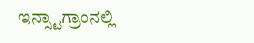ಇನ್ಸ್ಟಾಗ್ರಾಂನಲ್ಲಿ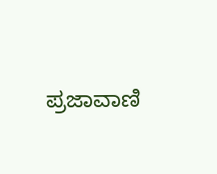ಪ್ರಜಾವಾಣಿ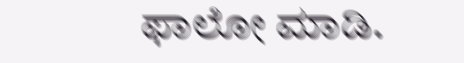ಫಾಲೋ ಮಾಡಿ.